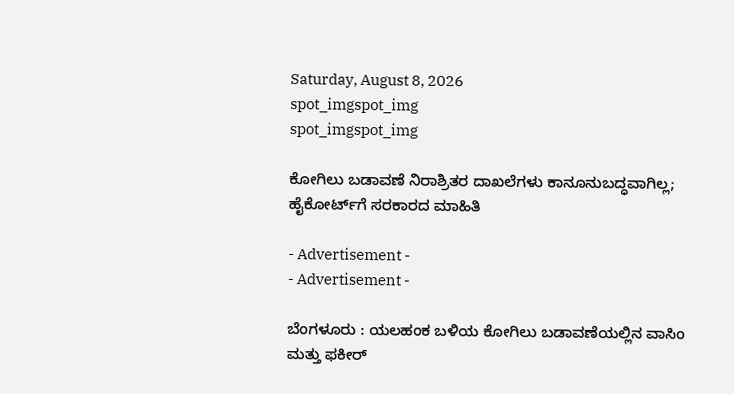Saturday, August 8, 2026
spot_imgspot_img
spot_imgspot_img

ಕೋಗಿಲು ಬಡಾವಣೆ ನಿರಾಶ್ರಿತರ ದಾಖಲೆಗಳು ಕಾನೂನುಬದ್ಧವಾಗಿಲ್ಲ; ಹೈಕೋರ್ಟ್‌ಗೆ ಸರಕಾರದ ಮಾಹಿತಿ

- Advertisement -
- Advertisement -

ಬೆಂಗಳೂರು : ಯಲಹಂಕ ಬಳಿಯ ಕೋಗಿಲು ಬಡಾವಣೆಯಲ್ಲಿನ ವಾಸಿಂ ಮತ್ತು ಫಕೀರ್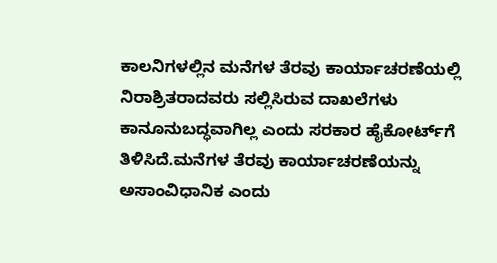ಕಾಲನಿಗಳಲ್ಲಿನ ಮನೆಗಳ ತೆರವು ಕಾರ್ಯಾಚರಣೆಯಲ್ಲಿ ನಿರಾಶ್ರಿತರಾದವರು ಸಲ್ಲಿಸಿರುವ ದಾಖಲೆಗಳು ಕಾನೂನುಬದ್ಧವಾಗಿಲ್ಲ ಎಂದು ಸರಕಾರ ಹೈಕೋರ್ಟ್‌ಗೆ ತಿಳಿಸಿದೆ.ಮನೆಗಳ ತೆರವು ಕಾರ್ಯಾಚರಣೆಯನ್ನು ಅಸಾಂವಿಧಾನಿಕ ಎಂದು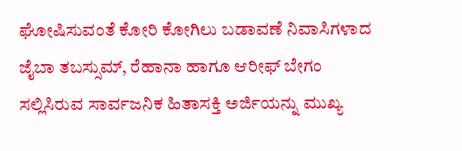ಘೋಷಿಸುವಂತೆ ಕೋರಿ ಕೋಗಿಲು ಬಡಾವಣೆ ನಿವಾಸಿಗಳಾದ ಜೈಬಾ ತಬಸ್ಸುಮ್, ರೆಹಾನಾ ಹಾಗೂ ಆರೀಫ್‌ ಬೇಗಂ ಸಲ್ಲಿಸಿರುವ ಸಾರ್ವಜನಿಕ ಹಿತಾಸಕ್ತಿ ಅರ್ಜಿಯನ್ನು ಮುಖ್ಯ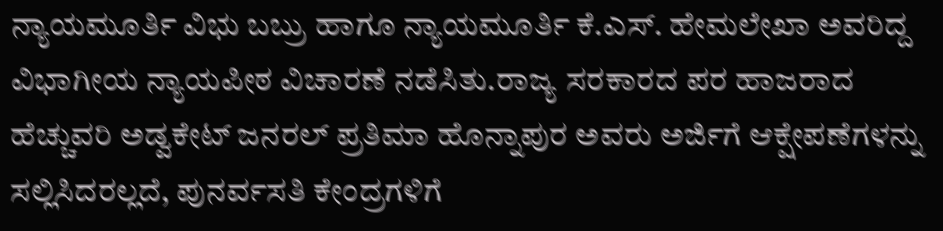ನ್ಯಾಯಮೂರ್ತಿ ವಿಭು ಬಬ್ರು ಹಾಗೂ ನ್ಯಾಯಮೂರ್ತಿ ಕೆ.ಎಸ್‌. ಹೇಮಲೇಖಾ ಅವರಿದ್ದ ವಿಭಾಗೀಯ ನ್ಯಾಯಪೀಠ ವಿಚಾರಣೆ ನಡೆಸಿತು.ರಾಜ್ಯ ಸರಕಾರದ ಪರ ಹಾಜರಾದ ಹೆಚ್ಚುವರಿ ಅಡ್ವಕೇಟ್ ಜನರಲ್ ಪ್ರತಿಮಾ ಹೊನ್ನಾಪುರ ಅವರು ಅರ್ಜಿಗೆ ಆಕ್ಷೇಪಣೆಗಳನ್ನು ಸಲ್ಲಿಸಿದರಲ್ಲದೆ, ಪುನರ್ವಸತಿ ಕೇಂದ್ರಗಳಿಗೆ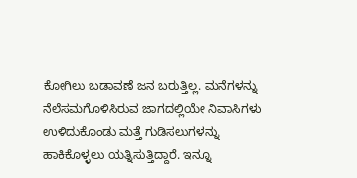ಕೋಗಿಲು ಬಡಾವಣೆ ಜನ ಬರುತ್ತಿಲ್ಲ. ಮನೆಗಳನ್ನು ನೆಲೆಸಮಗೊಳಿಸಿರುವ ಜಾಗದಲ್ಲಿಯೇ ನಿವಾಸಿಗಳು ಉಳಿದುಕೊಂಡು ಮತ್ತೆ ಗುಡಿಸಲುಗಳನ್ನು ಹಾಕಿಕೊಳ್ಳಲು ಯತ್ನಿಸುತ್ತಿದ್ದಾರೆ. ಇನ್ನೂ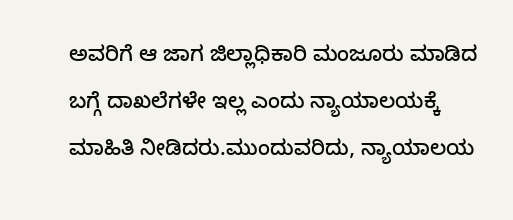ಅವರಿಗೆ ಆ ಜಾಗ ಜಿಲ್ಲಾಧಿಕಾರಿ ಮಂಜೂರು ಮಾಡಿದ ಬಗ್ಗೆ ದಾಖಲೆಗಳೇ ಇಲ್ಲ ಎಂದು ನ್ಯಾಯಾಲಯಕ್ಕೆ ಮಾಹಿತಿ ನೀಡಿದರು.ಮುಂದುವರಿದು, ನ್ಯಾಯಾಲಯ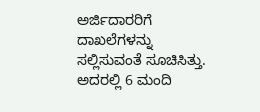ಅರ್ಜಿದಾರರಿಗೆ ದಾಖಲೆಗಳನ್ನು ಸಲ್ಲಿಸುವಂತೆ ಸೂಚಿಸಿತ್ತು. ಅದರಲ್ಲಿ 6 ಮಂದಿ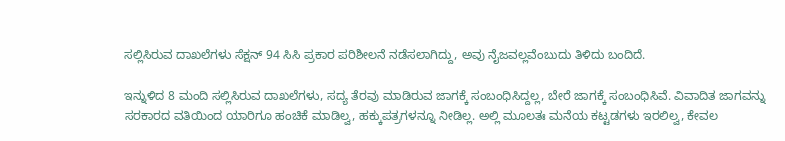ಸಲ್ಲಿಸಿರುವ ದಾಖಲೆಗಳು ಸೆಕ್ಷನ್ 94 ಸಿಸಿ ಪ್ರಕಾರ ಪರಿಶೀಲನೆ ನಡೆಸಲಾಗಿದ್ದು, ಅವು ನೈಜವಲ್ಲವೆಂಬುದು ತಿಳಿದು ಬಂದಿದೆ.

ಇನ್ನುಳಿದ 8 ಮಂದಿ ಸಲ್ಲಿಸಿರುವ ದಾಖಲೆಗಳು, ಸದ್ಯ ತೆರವು ಮಾಡಿರುವ ಜಾಗಕ್ಕೆ ಸಂಬಂಧಿಸಿದ್ದಲ್ಲ, ಬೇರೆ ಜಾಗಕ್ಕೆ ಸಂಬಂಧಿಸಿವೆ. ವಿವಾದಿತ ಜಾಗವನ್ನು ಸರಕಾರದ ವತಿಯಿಂದ ಯಾರಿಗೂ ಹಂಚಿಕೆ ಮಾಡಿಲ್ವ, ಹಕ್ಕುಪತ್ರಗಳನ್ನೂ ನೀಡಿಲ್ಲ. ಅಲ್ಲಿ ಮೂಲತಃ ಮನೆಯ ಕಟ್ಟಡಗಳು ಇರಲಿಲ್ವ, ಕೇವಲ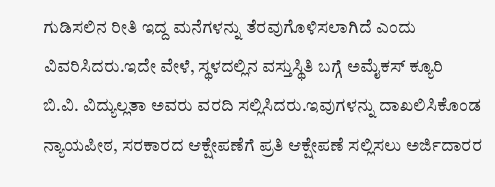ಗುಡಿಸಲಿನ ರೀತಿ ಇದ್ದ ಮನೆಗಳನ್ನು ತೆರವುಗೊಳಿಸಲಾಗಿದೆ ಎಂದು ವಿವರಿಸಿದರು.ಇದೇ ವೇಳೆ, ಸ್ಥಳದಲ್ಲಿನ ವಸ್ತುಸ್ಥಿತಿ ಬಗ್ಗೆ ಅಮೈಕಸ್‌ ಕ್ಯೂರಿ ಬಿ.ವಿ. ವಿದ್ಯುಲ್ಲತಾ ಅವರು ವರದಿ ಸಲ್ಲಿಸಿದರು.ಇವುಗಳನ್ನು ದಾಖಲಿಸಿಕೊಂಡ ನ್ಯಾಯಪೀಠ, ಸರಕಾರದ ಆಕ್ಷೇಪಣೆಗೆ ಪ್ರತಿ ಆಕ್ಷೇಪಣೆ ಸಲ್ಲಿಸಲು ಅರ್ಜಿದಾರರ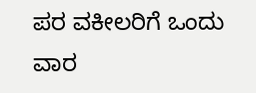ಪರ ವಕೀಲರಿಗೆ ಒಂದು ವಾರ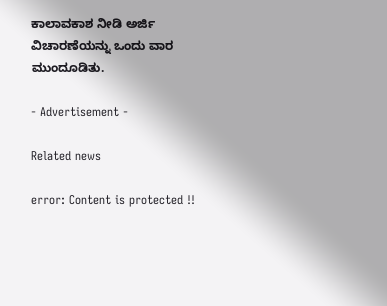ಕಾಲಾವಕಾಶ ನೀಡಿ ಅರ್ಜಿ ವಿಚಾರಣೆಯನ್ನು ಒಂದು ವಾರ ಮುಂದೂಡಿತು.

- Advertisement -

Related news

error: Content is protected !!